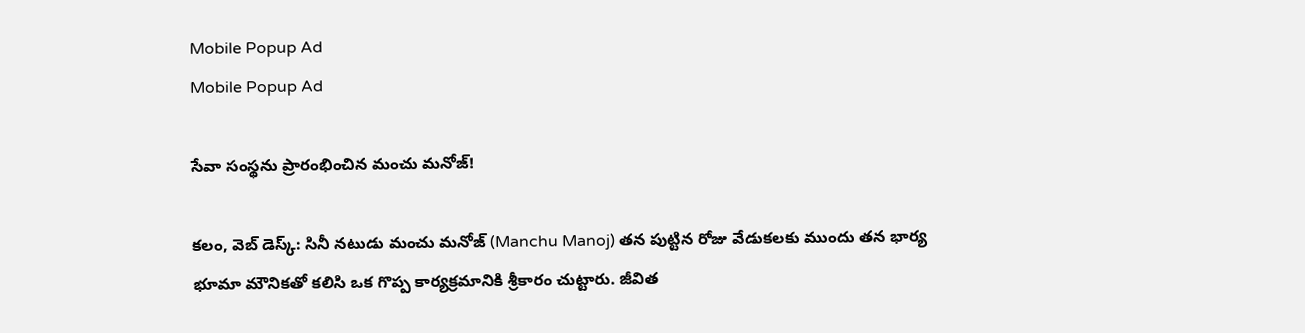Mobile Popup Ad
Mobile Popup Ad

సేవా సంస్థ‌ను ప్రారంభించిన‌ మంచు మ‌నోజ్!

క‌లం, వెబ్ డెస్క్‌: సినీ న‌టుడు మంచు మ‌నోజ్ (Manchu Manoj) త‌న పుట్టిన రోజు వేడుక‌ల‌కు ముందు త‌న భార్య భూమా మౌనిక‌తో క‌లిసి ఒక గొప్ప కార్య‌క్ర‌మానికి శ్రీకారం చుట్టారు. జీవిత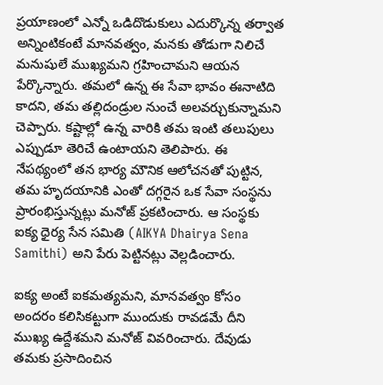ప్ర‌యాణంలో ఎన్నో ఒడిదొడుకులు ఎదుర్కొన్న త‌ర్వాత అన్నింటికంటే మాన‌వ‌త్వం, మ‌న‌కు తోడుగా నిలిచే మ‌నుషులే ముఖ్య‌మ‌ని గ్ర‌హించామ‌ని ఆయ‌న పేర్కొన్నారు. త‌మ‌లో ఉన్న ఈ సేవా భావం ఈనాటిది కాద‌ని, త‌మ త‌ల్లిదండ్రుల నుంచే అల‌వ‌ర్చుకున్నామ‌ని చెప్పారు. క‌ష్టాల్లో ఉన్న వారికి త‌మ ఇంటి త‌లుపులు ఎప్పుడూ తెరిచే ఉంటాయ‌ని తెలిపారు. ఈ నేప‌థ్యంలో త‌న భార్య మౌనిక ఆలోచ‌న‌తో పుట్టిన, త‌మ హృద‌యానికి ఎంతో ద‌గ్గ‌రైన ఒక సేవా సంస్థ‌ను ప్రారంభిస్తున్న‌ట్లు మ‌నోజ్ ప్ర‌క‌టించారు. ఆ సంస్థ‌కు ఐక్య ధైర్య సేన స‌మితి (AIKYA Dhairya Sena Samithi) అని పేరు పెట్టిన‌ట్లు వెల్ల‌డించారు.

ఐక్య అంటే ఐక‌మ‌త్య‌మ‌ని, మాన‌వ‌త్వం కోసం అంద‌రం క‌లిసిక‌ట్టుగా ముందుకు రావ‌డ‌మే దీని ముఖ్య ఉద్దేశ‌మ‌ని మ‌నోజ్ వివ‌రించారు. దేవుడు త‌మ‌కు ప్ర‌సాదించిన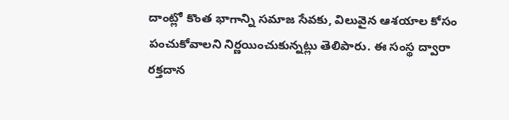దాంట్లో కొంత భాగాన్ని స‌మాజ సేవ‌కు, విలువైన ఆశయాల కోసం పంచుకోవాల‌ని నిర్ణ‌యించుకున్న‌ట్లు తెలిపారు. ఈ సంస్థ ద్వారా ర‌క్త‌దాన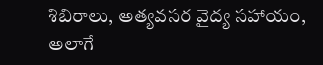శిబిరాలు, అత్య‌వ‌స‌ర వైద్య స‌హాయం, అలాగే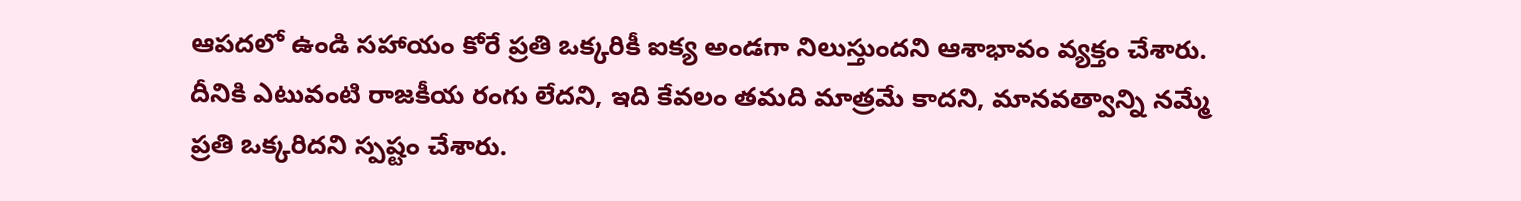ఆప‌ద‌లో ఉండి స‌హాయం కోరే ప్ర‌తి ఒక్క‌రికీ ఐక్య అండ‌గా నిలుస్తుంద‌ని ఆశాభావం వ్య‌క్తం చేశారు. దీనికి ఎటువంటి రాజ‌కీయ రంగు లేద‌ని, ఇది కేవ‌లం త‌మ‌ది మాత్ర‌మే కాద‌ని, మానవత్వాన్ని నమ్మే ప్రతి ఒక్కరిదని స్పష్టం చేశారు.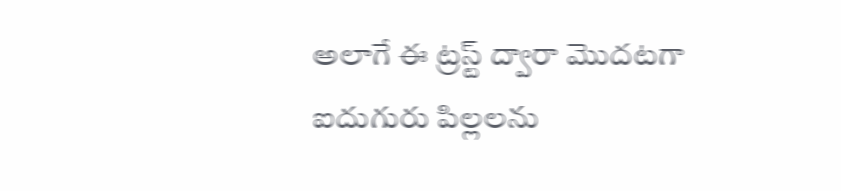అలాగే ఈ ట్రస్ట్ ద్వారా మొదటగా ఐదుగురు పిల్లలను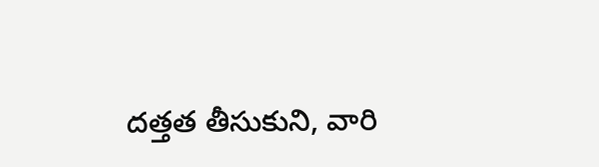దత్తత తీసుకుని, వారి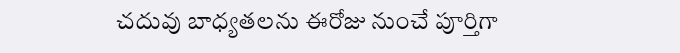చదువు బాధ్యతలను ఈరోజు నుంచే పూర్తిగా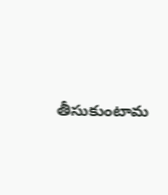తీసుకుంటామ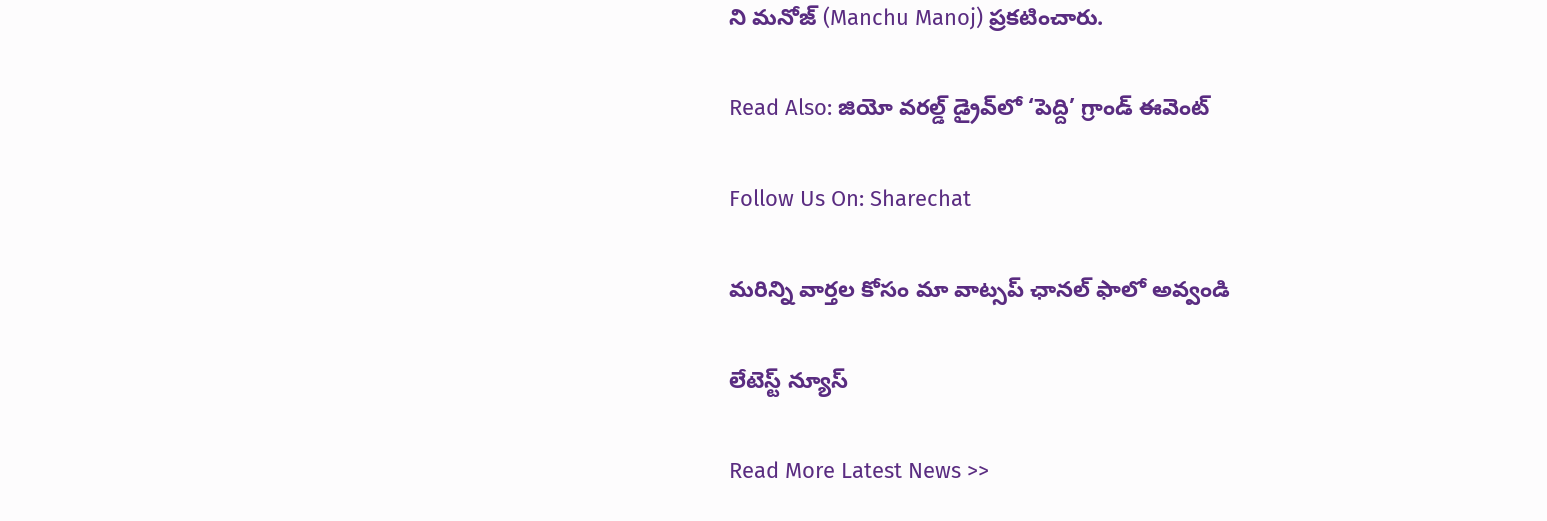ని మనోజ్ (Manchu Manoj) ప్రకటించారు.

Read Also: జియో వరల్డ్ డ్రైవ్‌లో ‘పెద్ది’ గ్రాండ్ ఈవెంట్

Follow Us On: Sharechat

మ‌రిన్ని వార్త‌ల కోసం మా వాట్స‌ప్ ఛాన‌ల్ ఫాలో అవ్వండి

లేటెస్ట్ న్యూస్‌

Read More Latest News >>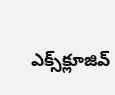ఎక్స్‌క్లూజివ్‌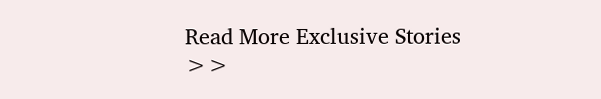Read More Exclusive Stories >>